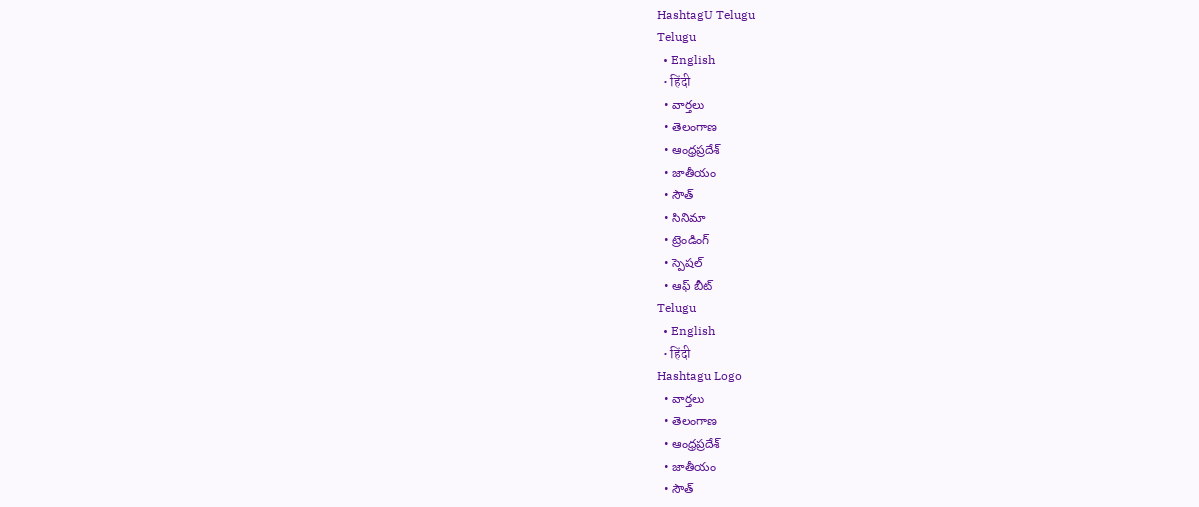HashtagU Telugu
Telugu
  • English
  • हिंदी
  • వార్తలు
  • తెలంగాణ
  • ఆంధ్రప్రదేశ్
  • జాతీయం
  • సౌత్
  • సినిమా
  • ట్రెండింగ్
  • స్పెషల్
  • ఆఫ్ బీట్
Telugu
  • English
  • हिंदी
Hashtagu Logo
  • వార్తలు
  • తెలంగాణ
  • ఆంధ్రప్రదేశ్
  • జాతీయం
  • సౌత్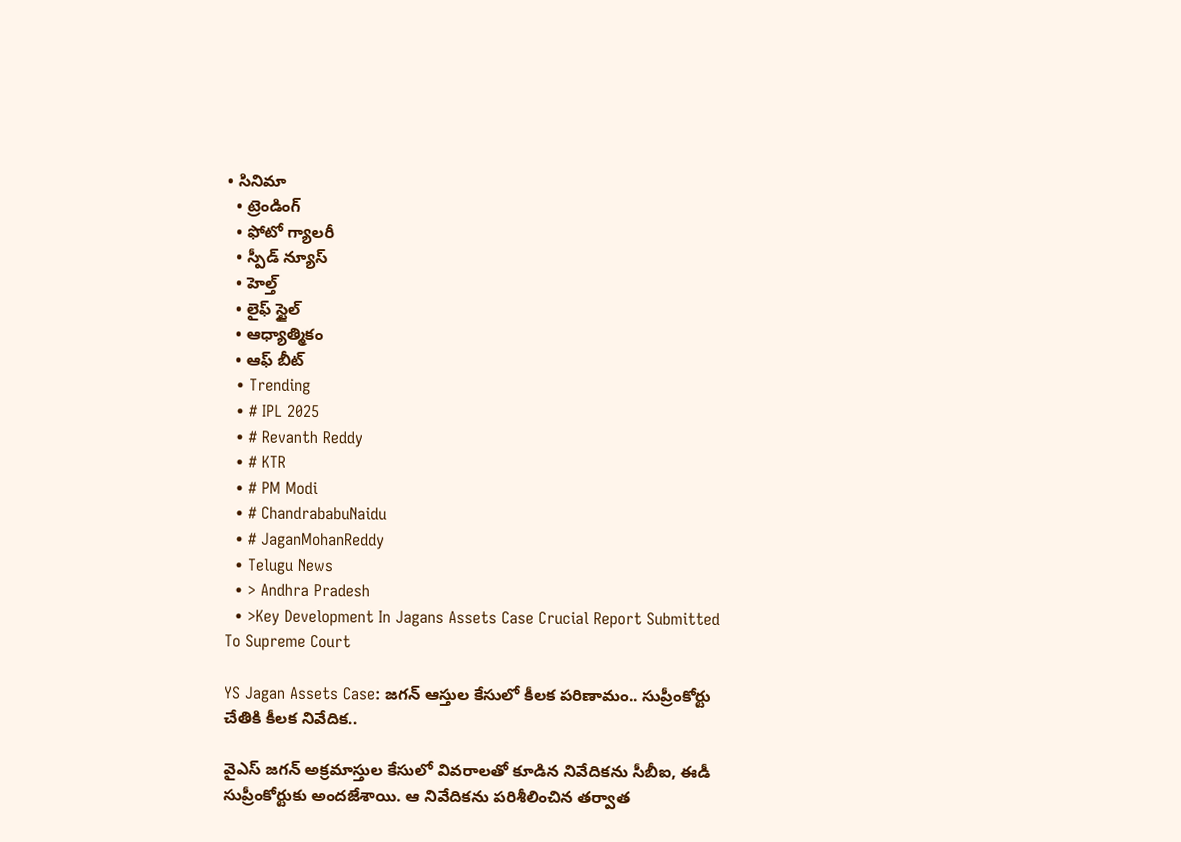• సినిమా
  • ట్రెండింగ్
  • ఫోటో గ్యాలరీ
  • స్పీడ్ న్యూస్
  • హెల్త్
  • లైఫ్ స్టైల్
  • ఆధ్యాత్మికం
  • ఆఫ్ బీట్
  • Trending
  • # IPL 2025
  • # Revanth Reddy
  • # KTR
  • # PM Modi
  • # ChandrababuNaidu
  • # JaganMohanReddy
  • Telugu News
  • > Andhra Pradesh
  • >Key Development In Jagans Assets Case Crucial Report Submitted To Supreme Court

YS Jagan Assets Case: జగన్ ఆస్తుల కేసులో కీల‌క ప‌రిణామం.. సుప్రీంకోర్టు చేతికి కీలక నివేదిక..

వైఎస్ జగన్ అక్రమాస్తుల కేసులో వివ‌రాల‌తో కూడిన నివేదికను సీబీఐ, ఈడీ సుప్రీంకోర్టుకు అందజేశాయి. ఆ నివేదికను ప‌రిశీలించిన తర్వాత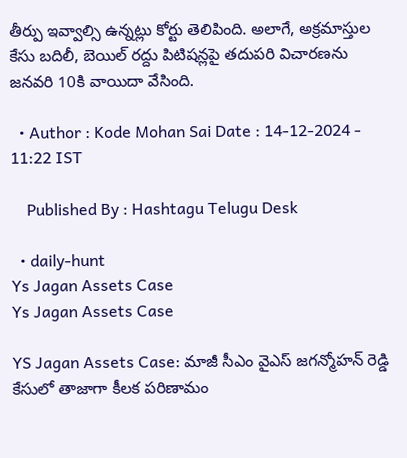తీర్పు ఇవ్వాల్సి ఉన్నట్లు కోర్టు తెలిపింది. అలాగే, అక్రమాస్తుల కేసు బదిలీ, బెయిల్ రద్దు పిటిషన్లపై తదుపరి విచారణను జనవరి 10కి వాయిదా వేసింది.

  • Author : Kode Mohan Sai Date : 14-12-2024 - 11:22 IST

    Published By : Hashtagu Telugu Desk

  • daily-hunt
Ys Jagan Assets Case
Ys Jagan Assets Case

YS Jagan Assets Case: మాజీ సీఎం వైఎస్ జ‌గ‌న్మోహ‌న్ రెడ్డి కేసులో తాజాగా కీల‌క ప‌రిణామం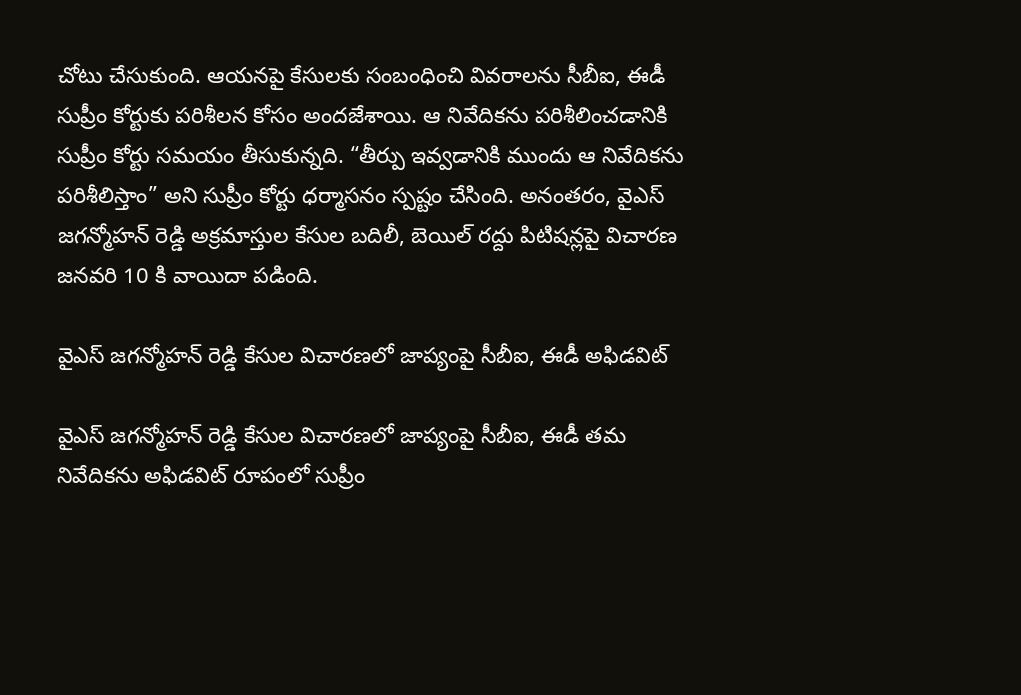చోటు చేసుకుంది. ఆయ‌న‌పై కేసుల‌కు సంబంధించి వివ‌రాల‌ను సీబీఐ, ఈడీ సుప్రీం కోర్టుకు ప‌రిశీల‌న కోసం అంద‌జేశాయి. ఆ నివేదిక‌ను పరిశీలించ‌డానికి సుప్రీం కోర్టు సమ‌యం తీసుకున్న‌ది. “తీర్పు ఇవ్వ‌డానికి ముందు ఆ నివేదికను ప‌రిశీలిస్తాం” అని సుప్రీం కోర్టు ధ‌ర్మాస‌నం స్ప‌ష్టం చేసింది. అనంత‌రం, వైఎస్ జగన్మోహన్ రెడ్డి అక్రమాస్తుల కేసుల బదిలీ, బెయిల్ రద్దు పిటిషన్ల‌పై విచారణ జ‌న‌వ‌రి 10 కి వాయిదా ప‌డింది.

వైఎస్ జ‌గ‌న్మోహ‌న్ రెడ్డి కేసుల విచారణలో జాప్యంపై సీబీఐ, ఈడీ అఫిడవిట్

వైఎస్ జగన్మోహన్ రెడ్డి కేసుల విచారణలో జాప్యంపై సీబీఐ, ఈడీ తమ నివేదికను అఫిడవిట్ రూపంలో సుప్రీం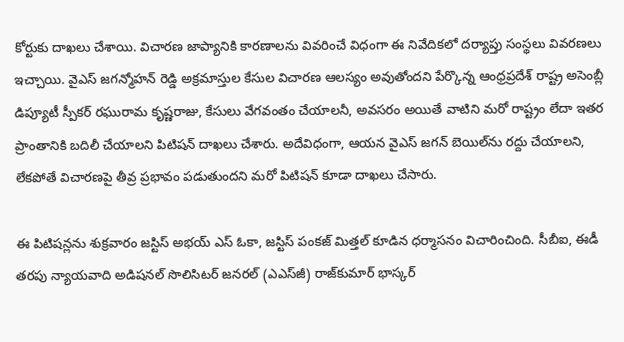కోర్టుకు దాఖలు చేశాయి. విచారణ జాప్యానికి కారణాలను వివరించే విధంగా ఈ నివేదికలో దర్యాప్తు సంస్థలు వివరణలు ఇచ్చాయి. వైఎస్ జగన్మోహన్ రెడ్డి అక్రమాస్తుల కేసుల విచారణ ఆలస్యం అవుతోందని పేర్కొన్న ఆంధ్రప్రదేశ్ రాష్ట్ర అసెంబ్లీ డిప్యూటీ స్పీకర్ రఘురామ కృష్ణరాజు, కేసులు వేగవంతం చేయాలనీ, అవసరం అయితే వాటిని మ‌రో రాష్ట్రం లేదా ఇతర ప్రాంతానికి బదిలీ చేయాలని పిటిషన్ దాఖలు చేశారు. అదేవిధంగా, ఆయన వైఎస్ జగన్ బెయిల్‌ను రద్దు చేయాలని, లేకపోతే విచారణపై తీవ్ర ప్రభావం పడుతుందని మరో పిటిషన్ కూడా దాఖలు చేసారు.

ఈ పిటిషన్లను శుక్రవారం జస్టిస్ అభయ్ ఎస్ ఓకా, జస్టిస్ పంకజ్ మిత్తల్ కూడిన ధర్మాసనం విచారించింది. సీబీఐ, ఈడీ తరపు న్యాయవాది అడిష‌న‌ల్ సొలిసిట‌ర్ జ‌న‌ర‌ల్ (ఎఎస్‌జీ) రాజ్‌కుమార్ భాస్కర్‌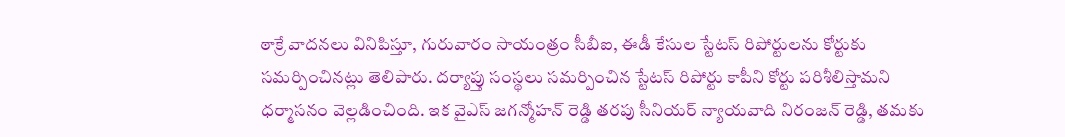ఠాక్రే వాదనలు వినిపిస్తూ, గురువారం సాయంత్రం సీబీఐ, ఈడీ కేసుల స్టేటస్ రిపోర్టులను కోర్టుకు సమర్పించినట్లు తెలిపారు. దర్యాప్తు సంస్థలు సమర్పించిన స్టేటస్ రిపోర్టు కాపీని కోర్టు పరిశీలిస్తామని ధర్మాసనం వెల్లడించింది. ఇక వైఎస్ జగన్మోహన్ రెడ్డి తరపు సీనియ‌ర్ న్యాయవాది నిరంజన్ రెడ్డి, తమకు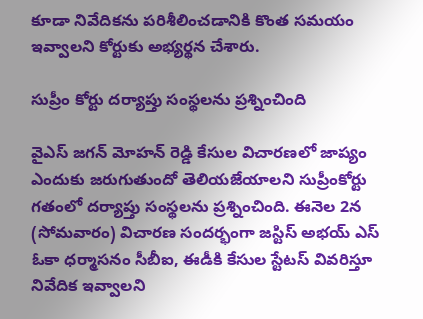కూడా నివేదికను ప‌రిశీలించ‌డానికి కొంత సమయం ఇవ్వాలని కోర్టుకు అభ్యర్థన చేశారు.

సుప్రీం కోర్టు దర్యాప్తు సంస్థలను ప్రశ్నించింది

వైఎస్ జగన్ మోహన్ రెడ్డి కేసుల విచారణలో జాప్యం ఎందుకు జరుగుతుందో తెలియజేయాలని సుప్రీంకోర్టు గతంలో దర్యాప్తు సంస్థలను ప్రశ్నించింది. ఈనెల 2న (సోమవారం) విచారణ సందర్భంగా జస్టిస్ అభయ్ ఎస్ ఓకా ధర్మాసనం సీబీఐ, ఈడీకి కేసుల స్టేటస్‌ వివరిస్తూ నివేదిక ఇవ్వాలని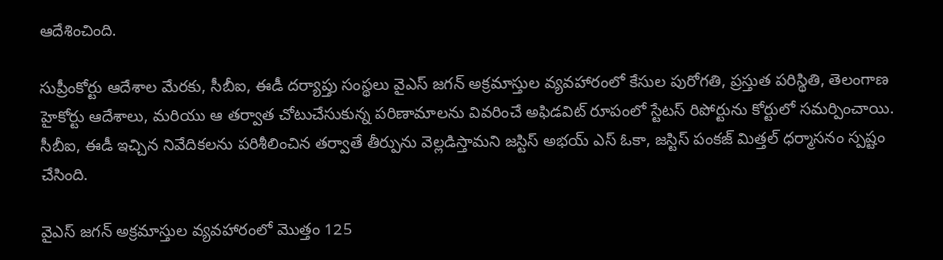ఆదేశించింది.

సుప్రీంకోర్టు ఆదేశాల మేరకు, సీబీఐ, ఈడీ దర్యాప్తు సంస్థలు వైఎస్ జగన్ అక్రమాస్తుల వ్యవహారంలో కేసుల పురోగతి, ప్రస్తుత పరిస్థితి, తెలంగాణ హైకోర్టు ఆదేశాలు, మరియు ఆ తర్వాత చోటుచేసుకున్న పరిణామాలను వివరించే అఫిడవిట్ రూపంలో స్టేటస్ రిపోర్టును కోర్టులో సమర్పించాయి. సీబీఐ, ఈడీ ఇచ్చిన నివేదికలను పరిశీలించిన తర్వాతే తీర్పును వెల్లడిస్తామని జస్టిస్ అభయ్ ఎస్ ఓకా, జస్టిస్ పంకజ్ మిత్తల్ ధర్మాసనం స్పష్టం చేసింది.

వైఎస్ జగన్ అక్రమాస్తుల వ్యవహారంలో మొత్తం 125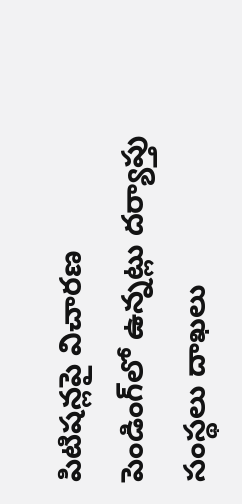పిటిషన్లపై విచారణ పెండింగ్‌లో ఉన్నట్లు దర్యాప్తు సంస్థలు దాఖలు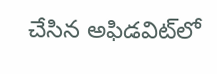చేసిన అఫిడవిట్‌లో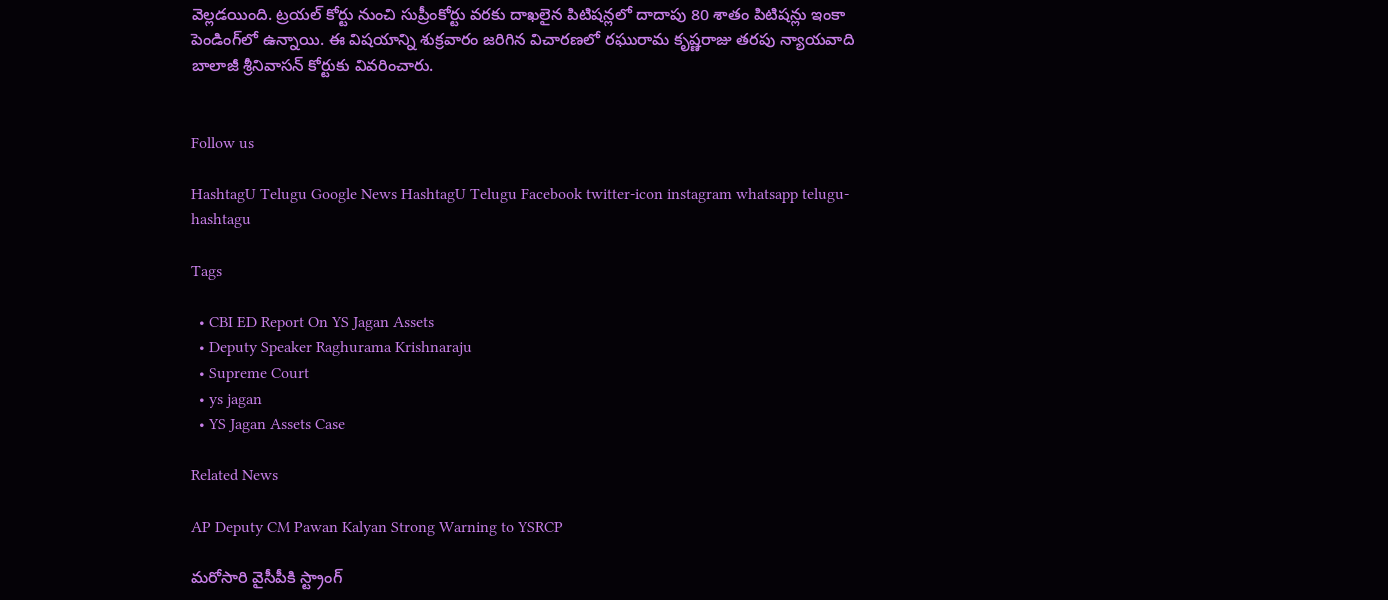వెల్లడయింది. ట్రయల్ కోర్టు నుంచి సుప్రీంకోర్టు వరకు దాఖలైన పిటిషన్లలో దాదాపు 80 శాతం పిటిషన్లు ఇంకా పెండింగ్‌లో ఉన్నాయి. ఈ విషయాన్ని శుక్రవారం జ‌రిగిన విచారణలో రఘురామ కృష్ణరాజు తరపు న్యాయవాది బాలాజీ శ్రీనివాసన్ కోర్టుకు వివరించారు.


Follow us

HashtagU Telugu Google News HashtagU Telugu Facebook twitter-icon instagram whatsapp telugu-hashtagu

Tags

  • CBI ED Report On YS Jagan Assets
  • Deputy Speaker Raghurama Krishnaraju
  • Supreme Court
  • ys jagan
  • YS Jagan Assets Case

Related News

AP Deputy CM Pawan Kalyan Strong Warning to YSRCP

మరోసారి వైసీపీకి స్ట్రాంగ్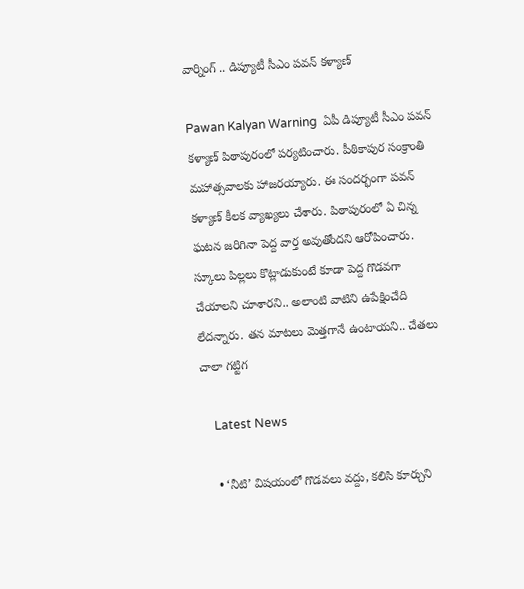వార్నింగ్ .. డిప్యూటీ సీఎం పవన్ కళ్యాణ్

Pawan Kalyan Warning  ఏపీ డిప్యూటీ సీఎం పవన్ కళ్యాణ్ పిఠాపురంలో పర్యటించారు. పీఠికాపుర సంక్రాంతి మహాత్సవాలకు హాజరయ్యారు. ఈ సందర్భంగా పవన్ కళ్యాణ్ కీలక వ్యాఖ్యలు చేశారు. పిఠాపురంలో ఏ చిన్న ఘటన జరిగినా పెద్ద వార్త అవుతోందని ఆరోపించారు. స్కూలు పిల్లలు కొట్లాడుకుంటే కూడా పెద్ద గొడవగా చేయాలని చూశారని.. అలాంటి వాటిని ఉపేక్షించేది లేదన్నారు. తన మాటలు మెత్తగానే ఉంటాయని.. చేతలు చాలా గట్టిగ

    Latest News

    • ‘నీటి’ విషయంలో గొడవలు వద్దు, కలిసి కూర్చుని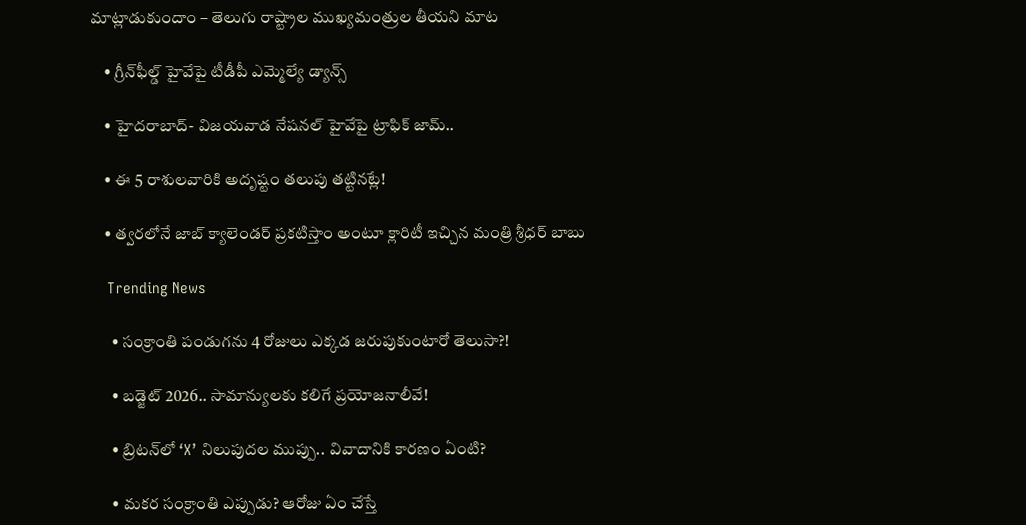మాట్లాడుకుందాం – తెలుగు రాష్ట్రాల ముఖ్యమంత్రుల తీయని మాట

    • గ్రీన్‌ఫీల్డ్ హైవేపై టీడీపీ ఎమ్మెల్యే డ్యాన్స్

    • హైదరాబాద్- విజయవాడ నేషనల్ హైవేపై ట్రాఫిక్ జామ్..

    • ఈ 5 రాశులవారికి అదృష్టం తలుపు తట్టినట్లే!

    • త్వరలోనే జాబ్ క్యాలెండర్ ప్రకటిస్తాం అంటూ క్లారిటీ ఇచ్చిన మంత్రి శ్రీధర్ బాబు

    Trending News

      • సంక్రాంతి పండుగ‌ను 4 రోజులు ఎక్క‌డ జ‌రుపుకుంటారో తెలుసా?!

      • బడ్జెట్ 2026.. సామాన్యులకు కలిగే ప్ర‌యోజ‌నాలీవే!

      • బ్రిటన్‌లో ‘X’ నిలుపుదల ముప్పు.. వివాదానికి కారణం ఏంటి?

      • మ‌క‌ర సంక్రాంతి ఎప్పుడు? ఆరోజు ఏం చేస్తే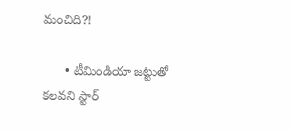మంచిది?!

      • టీమిండియా జ‌ట్టుతో క‌ల‌వ‌ని స్టార్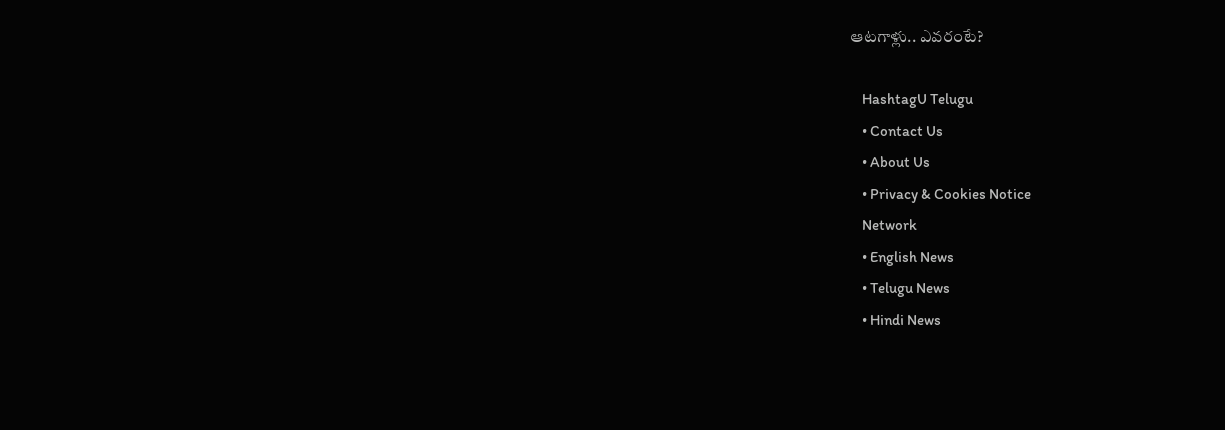ఆట‌గాళ్లు.. ఎవ‌రంటే?

    HashtagU Telugu
    • Contact Us
    • About Us
    • Privacy & Cookies Notice
    Network
    • English News
    • Telugu News
    • Hindi News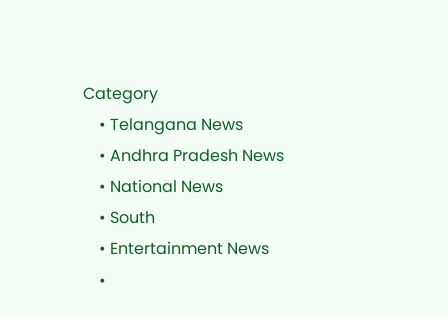Category
    • Telangana News
    • Andhra Pradesh News
    • National News
    • South
    • Entertainment News
    •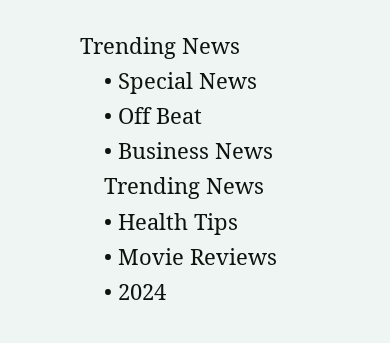Trending News
    • Special News
    • Off Beat
    • Business News
    Trending News
    • Health Tips
    • Movie Reviews
    • 2024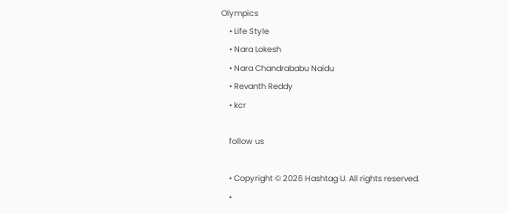Olympics
    • Life Style
    • Nara Lokesh
    • Nara Chandrababu Naidu
    • Revanth Reddy
    • kcr

    follow us

    • Copyright © 2026 Hashtag U. All rights reserved.
    •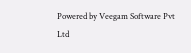Powered by Veegam Software Pvt Ltd